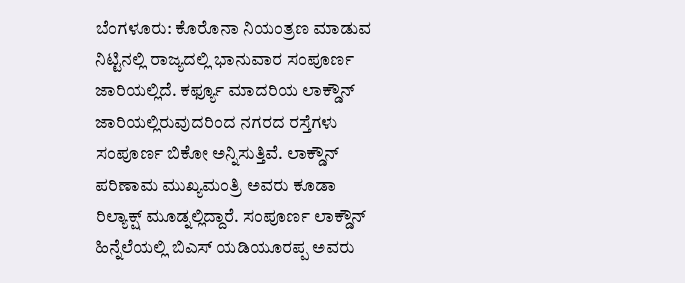ಬೆಂಗಳೂರು: ಕೊರೊನಾ ನಿಯಂತ್ರಣ ಮಾಡುವ ನಿಟ್ಟಿನಲ್ಲಿ ರಾಜ್ಯದಲ್ಲಿ ಭಾನುವಾರ ಸಂಪೂರ್ಣ ಜಾರಿಯಲ್ಲಿದೆ. ಕರ್ಫ್ಯೂ ಮಾದರಿಯ ಲಾಕ್ಡೌನ್ ಜಾರಿಯಲ್ಲಿರುವುದರಿಂದ ನಗರದ ರಸ್ತೆಗಳು ಸಂಪೂರ್ಣ ಬಿಕೋ ಅನ್ನಿಸುತ್ತಿವೆ. ಲಾಕ್ಡೌನ್ ಪರಿಣಾಮ ಮುಖ್ಯಮಂತ್ರಿ ಅವರು ಕೂಡಾ ರಿಲ್ಯಾಕ್ಷ್ ಮೂಡ್ನಲ್ಲಿದ್ದಾರೆ. ಸಂಪೂರ್ಣ ಲಾಕ್ಡೌನ್ ಹಿನ್ನೆಲೆಯಲ್ಲಿ ಬಿಎಸ್ ಯಡಿಯೂರಪ್ಪ ಅವರು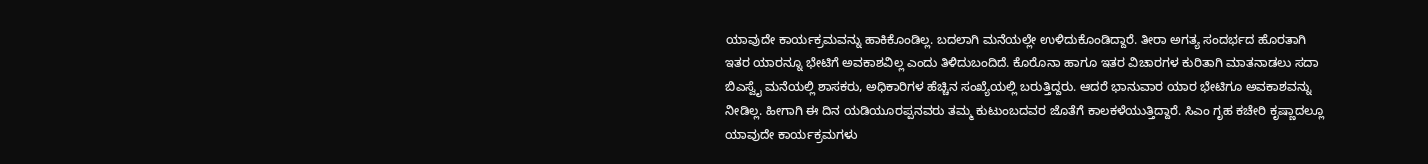ಯಾವುದೇ ಕಾರ್ಯಕ್ರಮವನ್ನು ಹಾಕಿಕೊಂಡಿಲ್ಲ. ಬದಲಾಗಿ ಮನೆಯಲ್ಲೇ ಉಳಿದುಕೊಂಡಿದ್ದಾರೆ. ತೀರಾ ಅಗತ್ಯ ಸಂದರ್ಭದ ಹೊರತಾಗಿ ಇತರ ಯಾರನ್ನೂ ಭೇಟಿಗೆ ಅವಕಾಶವಿಲ್ಲ ಎಂದು ತಿಳಿದುಬಂದಿದೆ. ಕೊರೊನಾ ಹಾಗೂ ಇತರ ವಿಚಾರಗಳ ಕುರಿತಾಗಿ ಮಾತನಾಡಲು ಸದಾ ಬಿಎಸ್ವೈ ಮನೆಯಲ್ಲಿ ಶಾಸಕರು, ಅಧಿಕಾರಿಗಳ ಹೆಚ್ಚಿನ ಸಂಖ್ಯೆಯಲ್ಲಿ ಬರುತ್ತಿದ್ದರು. ಆದರೆ ಭಾನುವಾರ ಯಾರ ಭೇಟಿಗೂ ಅವಕಾಶವನ್ನು ನೀಡಿಲ್ಲ. ಹೀಗಾಗಿ ಈ ದಿನ ಯಡಿಯೂರಪ್ಪನವರು ತಮ್ಮ ಕುಟುಂಬದವರ ಜೊತೆಗೆ ಕಾಲಕಳೆಯುತ್ತಿದ್ದಾರೆ. ಸಿಎಂ ಗೃಹ ಕಚೇರಿ ಕೃಷ್ಣಾದಲ್ಲೂ ಯಾವುದೇ ಕಾರ್ಯಕ್ರಮಗಳು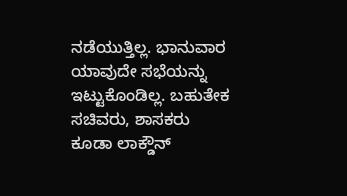ನಡೆಯುತ್ತಿಲ್ಲ. ಭಾನುವಾರ ಯಾವುದೇ ಸಭೆಯನ್ನು ಇಟ್ಟುಕೊಂಡಿಲ್ಲ. ಬಹುತೇಕ ಸಚಿವರು, ಶಾಸಕರು ಕೂಡಾ ಲಾಕ್ಡೌನ್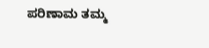ಪರಿಣಾಮ ತಮ್ಮ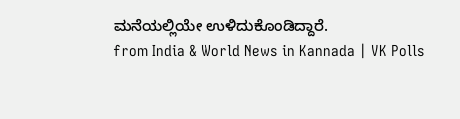ಮನೆಯಲ್ಲಿಯೇ ಉಳಿದುಕೊಂಡಿದ್ದಾರೆ.
from India & World News in Kannada | VK Polls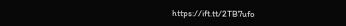https://ift.tt/2TB7ufo